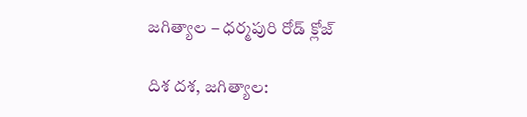జగిత్యాల – ధర్మపురి రోడ్ క్లోజ్

దిశ దశ, జగిత్యాల: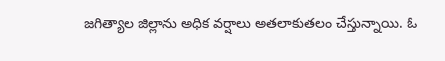జగిత్యాల జిల్లాను అధిక వర్షాలు అతలాకుతలం చేస్తున్నాయి. ఓ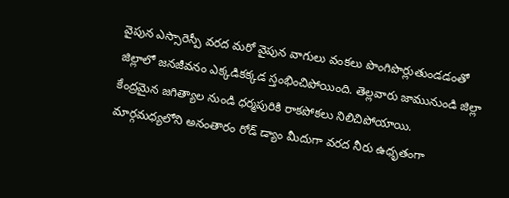వైపున ఎస్సారెస్పీ వరద మరో వైపున వాగులు వంకలు పొంగిపొర్లుతుండడంతో జిల్లాలో జనజీవనం ఎక్కడికక్కడ స్తంభించిపోయింది. తెల్లవారు జామునుండి జిల్లా కేంద్రమైన జగిత్యాల నుండి ధర్మపురికి రాకపోకలు నిలిచిపోయాయి. మార్గమధ్యలోని అనంతారం రోడ్ డ్యాం మీదుగా వరద నీరు ఉధృతంగా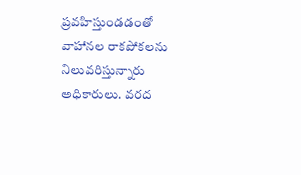ప్రవహిస్తుండడంతో వాహానల రాకపోకలను నిలువరిస్తున్నారు అధికారులు. వరద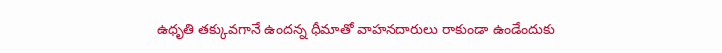ఉధృతి తక్కువగానే ఉందన్న ధీమాతో వాహనదారులు రాకుండా ఉండేందుకు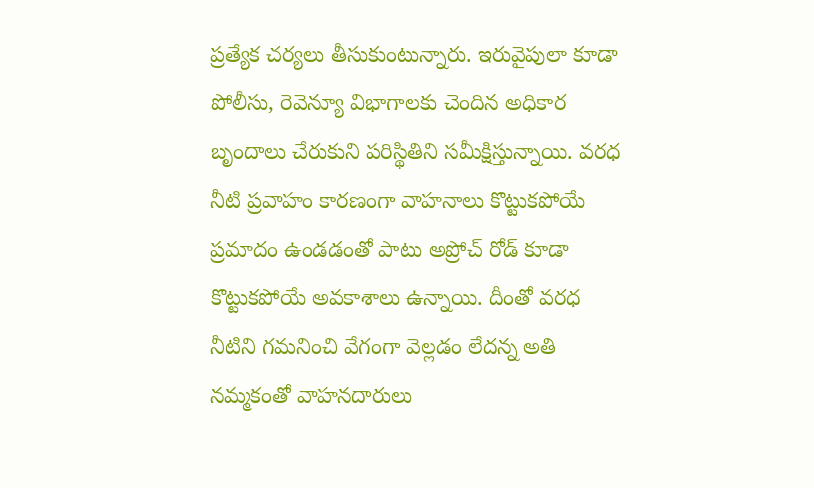ప్రత్యేక చర్యలు తీసుకుంటున్నారు. ఇరువైపులా కూడా పోలీసు, రెవెన్యూ విభాగాలకు చెందిన అధికార బృందాలు చేరుకుని పరిస్థితిని సమీక్షిస్తున్నాయి. వరధ నీటి ప్రవాహం కారణంగా వాహనాలు కొట్టుకపోయే ప్రమాదం ఉండడంతో పాటు అప్రోచ్ రోడ్ కూడా కొట్టుకపోయే అవకాశాలు ఉన్నాయి. దీంతో వరధ నీటిని గమనించి వేగంగా వెల్లడం లేదన్న అతి నమ్మకంతో వాహనదారులు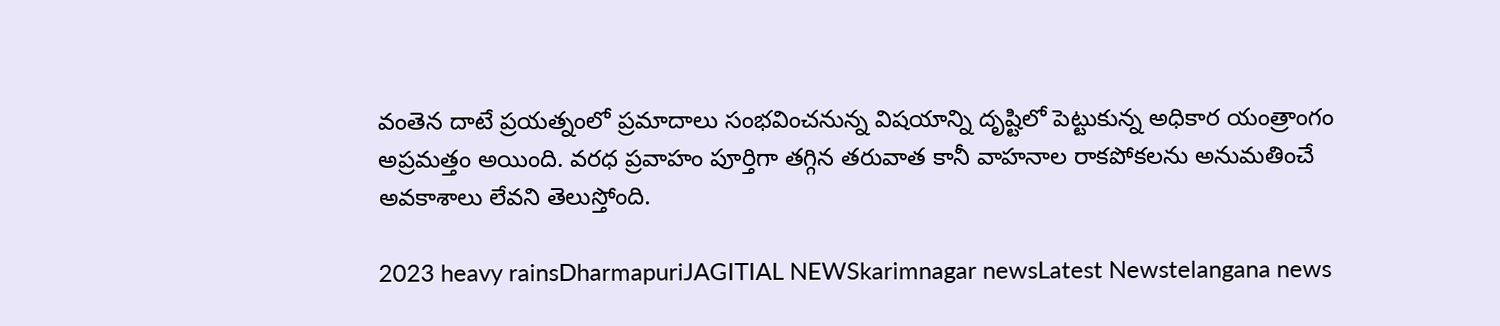వంతెన దాటే ప్రయత్నంలో ప్రమాదాలు సంభవించనున్న విషయాన్ని దృష్టిలో పెట్టుకున్న అధికార యంత్రాంగం అప్రమత్తం అయింది. వరధ ప్రవాహం పూర్తిగా తగ్గిన తరువాత కానీ వాహనాల రాకపోకలను అనుమతించే అవకాశాలు లేవని తెలుస్తోంది.

2023 heavy rainsDharmapuriJAGITIAL NEWSkarimnagar newsLatest Newstelangana news